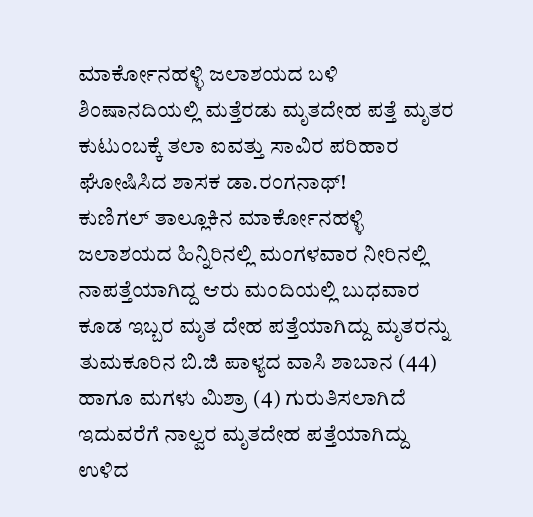ಮಾರ್ಕೋನಹಳ್ಳಿ ಜಲಾಶಯದ ಬಳಿ ಶಿಂಷಾನದಿಯಲ್ಲಿ ಮತ್ತೆರಡು ಮೃತದೇಹ ಪತ್ತೆ ಮೃತರ ಕುಟುಂಬಕ್ಕೆ ತಲಾ ಐವತ್ತು ಸಾವಿರ ಪರಿಹಾರ ಘೋಷಿಸಿದ ಶಾಸಕ ಡಾ.ರಂಗನಾಥ್!
ಕುಣಿಗಲ್ ತಾಲ್ಲೂಕಿನ ಮಾರ್ಕೋನಹಳ್ಳಿ ಜಲಾಶಯದ ಹಿನ್ನಿರಿನಲ್ಲಿ ಮಂಗಳವಾರ ನೀರಿನಲ್ಲಿ ನಾಪತ್ತೆಯಾಗಿದ್ದ ಆರು ಮಂದಿಯಲ್ಲಿ ಬುಧವಾರ ಕೂಡ ಇಬ್ಬರ ಮೃತ ದೇಹ ಪತ್ತೆಯಾಗಿದ್ದು ಮೃತರನ್ನು ತುಮಕೂರಿನ ಬಿ.ಜಿ ಪಾಳ್ಯದ ವಾಸಿ ಶಾಬಾನ (44) ಹಾಗೂ ಮಗಳು ಮಿಶ್ರಾ (4) ಗುರುತಿಸಲಾಗಿದೆ ಇದುವರೆಗೆ ನಾಲ್ವರ ಮೃತದೇಹ ಪತ್ತೆಯಾಗಿದ್ದು ಉಳಿದ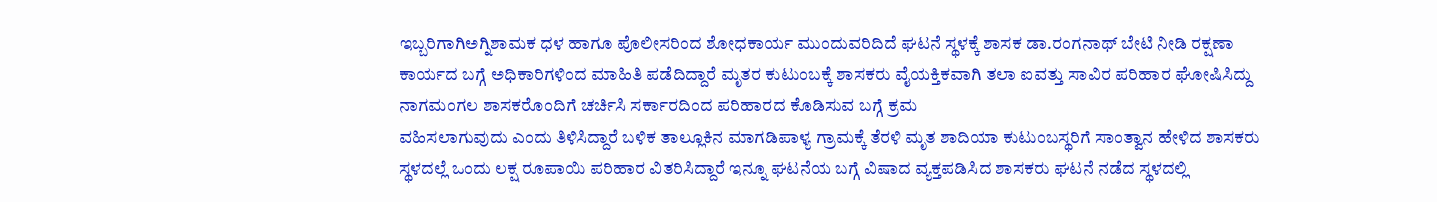ಇಬ್ಬರಿಗಾಗಿಅಗ್ನಿಶಾಮಕ ಧಳ ಹಾಗೂ ಪೊಲೀಸರಿಂದ ಶೋಧಕಾರ್ಯ ಮುಂದುವರಿದಿದೆ ಘಟನೆ ಸ್ಥಳಕ್ಕೆ ಶಾಸಕ ಡಾ.ರಂಗನಾಥ್ ಬೇಟಿ ನೀಡಿ ರಕ್ಷಣಾ ಕಾರ್ಯದ ಬಗ್ಗೆ ಅಧಿಕಾರಿಗಳಿಂದ ಮಾಹಿತಿ ಪಡೆದಿದ್ದಾರೆ ಮೃತರ ಕುಟುಂಬಕ್ಕೆ ಶಾಸಕರು ವೈಯಕ್ತಿಕವಾಗಿ ತಲಾ ಐವತ್ತು ಸಾವಿರ ಪರಿಹಾರ ಘೋಷಿಸಿದ್ದು ನಾಗಮಂಗಲ ಶಾಸಕರೊಂದಿಗೆ ಚರ್ಚಿಸಿ ಸರ್ಕಾರದಿಂದ ಪರಿಹಾರದ ಕೊಡಿಸುವ ಬಗ್ಗೆ ಕ್ರಮ
ವಹಿಸಲಾಗುವುದು ಎಂದು ತಿಳಿಸಿದ್ದಾರೆ ಬಳಿಕ ತಾಲ್ಲೂಕಿನ ಮಾಗಡಿಪಾಳ್ಯ ಗ್ರಾಮಕ್ಕೆ ತೆರಳಿ ಮೃತ ಶಾದಿಯಾ ಕುಟುಂಬಸ್ಥರಿಗೆ ಸಾಂತ್ವಾನ ಹೇಳಿದ ಶಾಸಕರು ಸ್ಥಳದಲ್ಲೆ ಒಂದು ಲಕ್ಷ ರೂಪಾಯಿ ಪರಿಹಾರ ವಿತರಿಸಿದ್ದಾರೆ ಇನ್ನೂ ಘಟನೆಯ ಬಗ್ಗೆ ವಿಷಾದ ವ್ಯಕ್ತಪಡಿಸಿದ ಶಾಸಕರು ಘಟನೆ ನಡೆದ ಸ್ಥಳದಲ್ಲಿ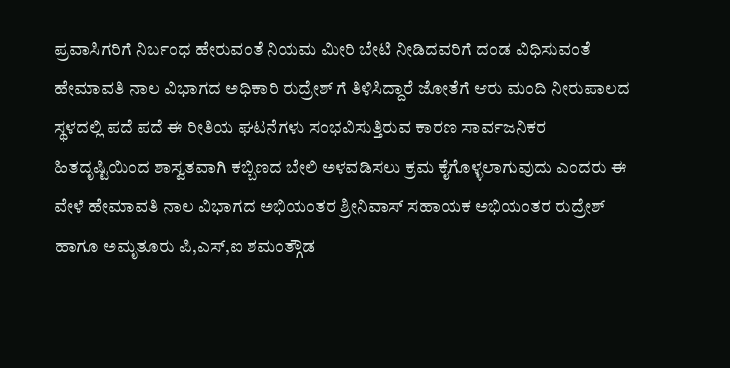ಪ್ರವಾಸಿಗರಿಗೆ ನಿರ್ಬಂಧ ಹೇರುವಂತೆ ನಿಯಮ ಮೀರಿ ಬೇಟಿ ನೀಡಿದವರಿಗೆ ದಂಡ ವಿಧಿಸುವಂತೆ ಹೇಮಾವತಿ ನಾಲ ವಿಭಾಗದ ಅಧಿಕಾರಿ ರುದ್ರೇಶ್ ಗೆ ತಿಳಿಸಿದ್ದಾರೆ ಜೋತೆಗೆ ಆರು ಮಂದಿ ನೀರುಪಾಲದ ಸ್ಥಳದಲ್ಲಿ ಪದೆ ಪದೆ ಈ ರೀತಿಯ ಘಟನೆಗಳು ಸಂಭವಿಸುತ್ತಿರುವ ಕಾರಣ ಸಾರ್ವಜನಿಕರ ಹಿತದೃಷ್ಟಿಯಿಂದ ಶಾಸ್ವತವಾಗಿ ಕಬ್ಬಿಣದ ಬೇಲಿ ಅಳವಡಿಸಲು ಕ್ರಮ ಕೈಗೊಳ್ಳಲಾಗುವುದು ಎಂದರು ಈ ವೇಳೆ ಹೇಮಾವತಿ ನಾಲ ವಿಭಾಗದ ಅಭಿಯಂತರ ಶ್ರೀನಿವಾಸ್ ಸಹಾಯಕ ಅಭಿಯಂತರ ರುದ್ರೇಶ್ ಹಾಗೂ ಅಮೃತೂರು ಪಿ,ಎಸ್,ಐ ಶಮಂತ್ಗೌಡ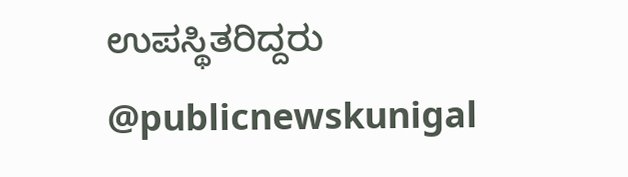ಉಪಸ್ಥಿತರಿದ್ದರು @publicnewskunigal